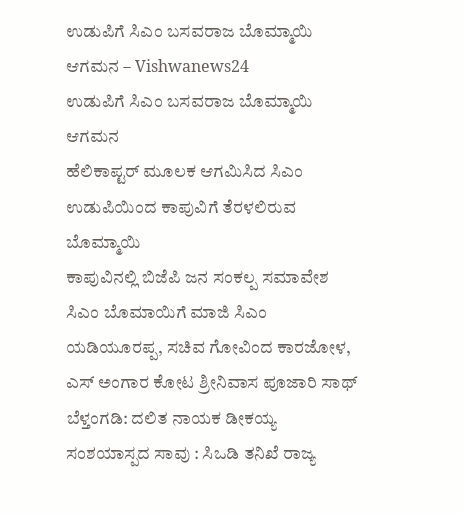ಉಡುಪಿಗೆ ಸಿಎಂ ಬಸವರಾಜ ಬೊಮ್ಮಾಯಿ ಆಗಮನ – Vishwanews24
ಉಡುಪಿಗೆ ಸಿಎಂ ಬಸವರಾಜ ಬೊಮ್ಮಾಯಿ ಆಗಮನ
ಹೆಲಿಕಾಪ್ಟರ್ ಮೂಲಕ ಆಗಮಿಸಿದ ಸಿಎಂ
ಉಡುಪಿಯಿಂದ ಕಾಪುವಿಗೆ ತೆರಳಲಿರುವ ಬೊಮ್ಮಾಯಿ
ಕಾಪುವಿನಲ್ಲಿ ಬಿಜೆಪಿ ಜನ ಸಂಕಲ್ಪ ಸಮಾವೇಶ
ಸಿಎಂ ಬೊಮಾಯಿಗೆ ಮಾಜಿ ಸಿಎಂ ಯಡಿಯೂರಪ್ಪ, ಸಚಿವ ಗೋವಿಂದ ಕಾರಜೋಳ, ಎಸ್ ಅಂಗಾರ ಕೋಟ ಶ್ರೀನಿವಾಸ ಪೂಜಾರಿ ಸಾಥ್
ಬೆಳ್ತಂಗಡಿ: ದಲಿತ ನಾಯಕ ಡೀಕಯ್ಯ ಸಂಶಯಾಸ್ಪದ ಸಾವು : ಸಿಒಡಿ ತನಿಖೆ ರಾಜ್ಯ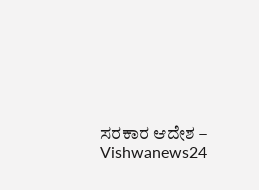ಸರಕಾರ ಆದೇಶ – Vishwanews24